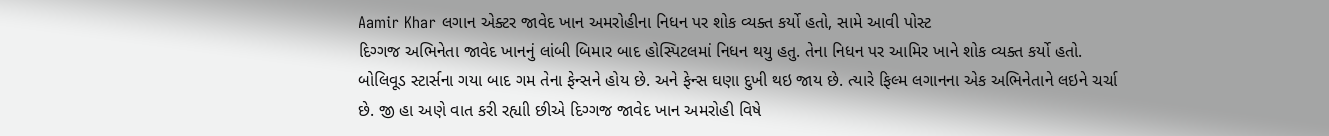Aamir Khar લગાન એક્ટર જાવેદ ખાન અમરોહીના નિધન પર શોક વ્યક્ત કર્યો હતો, સામે આવી પોસ્ટ
દિગ્ગજ અભિનેતા જાવેદ ખાનનું લાંબી બિમાર બાદ હોસ્પિટલમાં નિધન થયુ હતુ. તેના નિધન પર આમિર ખાને શોક વ્યક્ત કર્યો હતો.
બોલિવૂડ સ્ટાર્સના ગયા બાદ ગમ તેના ફેન્સને હોય છે. અને ફેન્સ ઘણા દુખી થઇ જાય છે. ત્યારે ફિલ્મ લગાનના એક અભિનેતાને લઇને ચર્ચા છે. જી હા અણે વાત કરી રહ્યાી છીએ દિગ્ગજ જાવેદ ખાન અમરોહી વિષે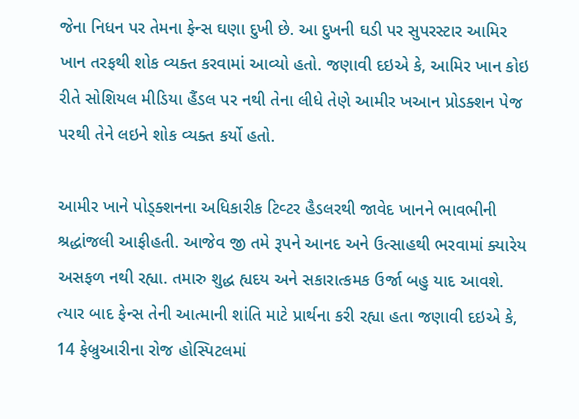જેના નિધન પર તેમના ફેન્સ ઘણા દુખી છે. આ દુખની ઘડી પર સુપરસ્ટાર આમિર ખાન તરફથી શોક વ્યક્ત કરવામાં આવ્યો હતો. જણાવી દઇએ કે, આમિર ખાન કોઇ રીતે સોશિયલ મીડિયા હૈંડલ પર નથી તેના લીધે તેણે આમીર ખઆન પ્રોડક્શન પેજ પરથી તેને લઇને શોક વ્યક્ત કર્યો હતો.

આમીર ખાને પોડ્ક્શનના અધિકારીક ટિવ્ટર હૈડલરથી જાવેદ ખાનને ભાવભીની શ્રદ્ધાંજલી આફીહતી. આજેવ જી તમે રૂપને આનદ અને ઉત્સાહથી ભરવામાં ક્યારેય અસફળ નથી રહ્યા. તમારુ શુદ્ધ હ્યદય અને સકારાત્કમક ઉર્જા બહુ યાદ આવશે.
ત્યાર બાદ ફેન્સ તેની આત્માની શાંતિ માટે પ્રાર્થના કરી રહ્યા હતા જણાવી દઇએ કે, 14 ફેબ્રુઆરીના રોજ હોસ્પિટલમાં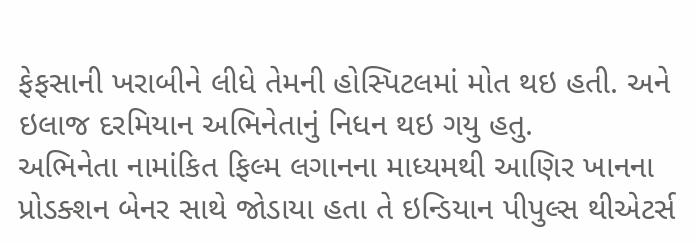ફેફસાની ખરાબીને લીધે તેમની હોસ્પિટલમાં મોત થઇ હતી. અને ઇલાજ દરમિયાન અભિનેતાનું નિધન થઇ ગયુ હતુ.
અભિનેતા નામાંકિત ફિલ્મ લગાનના માધ્યમથી આણિર ખાનના પ્રોડક્શન બેનર સાથે જોડાયા હતા તે ઇન્ડિયાન પીપુલ્સ થીએટર્સ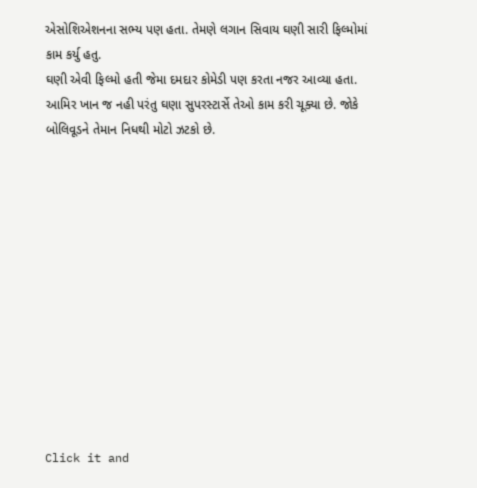એસોશિએશનના સભ્ય પણ હતા. તેમણે લગાન સિવાય ઘણી સારી ફિલ્મોમાં કામ કર્યુ હતુ.
ઘણી એવી ફિલ્મો હતી જેમા દમદાર કોમેડી પણ કરતા નજર આવ્યા હતા. આમિર ખાન જ નહી પરંતુ ઘણા સુપરસ્ટાર્સે તેઓ કામ કરી ચૂક્યા છે. જોકે બોલિવૂડને તેમાન નિધથી મોટો ઝટકો છે.












Click it and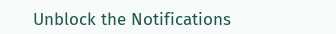Unblock the Notifications